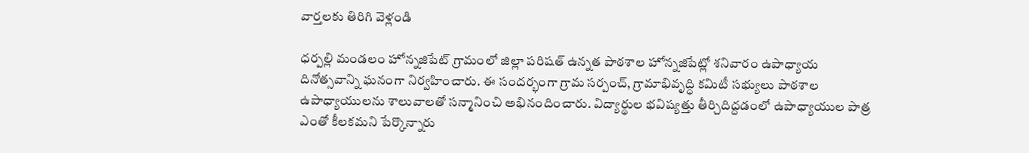వార్తలకు తిరిగి వెళ్లండి

ధర్పల్లి మండలం హోన్నజిపేట్ గ్రామంలో జిల్లా పరిషత్ ఉన్నత పాఠశాల హోన్నజిపేట్లో శనివారం ఉపాధ్యాయ దినోత్సవాన్ని ఘనంగా నిర్వహించారు. ఈ సందర్భంగా గ్రామ సర్పంచ్, గ్రామాభివృద్ధి కమిటీ సభ్యులు పాఠశాల ఉపాధ్యాయులను శాలువాలతో సన్మానించి అభినందించారు. విద్యార్థుల భవిష్యత్తు తీర్చిదిద్దడంలో ఉపాధ్యాయుల పాత్ర ఎంతో కీలకమని పేర్కొన్నారు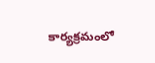కార్యక్రమంలో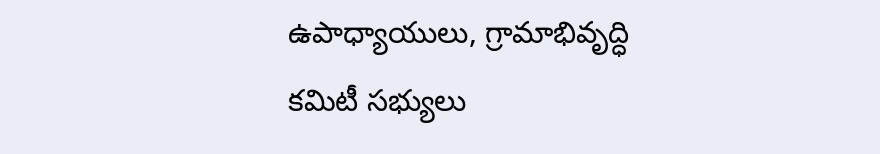ఉపాధ్యాయులు, గ్రామాభివృద్ధి కమిటీ సభ్యులు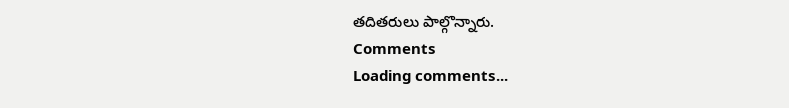తదితరులు పాల్గొన్నారు.
Comments
Loading comments...